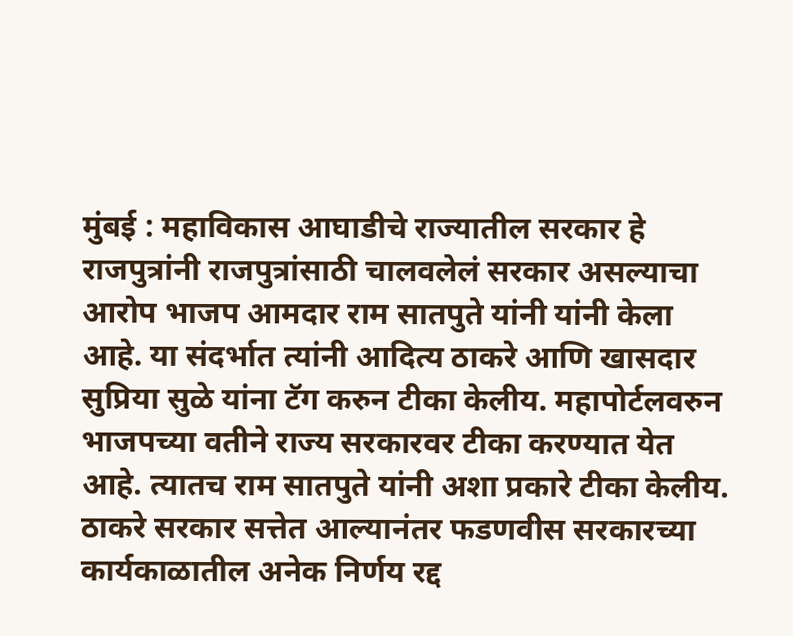मुंबई : महाविकास आघाडीचे राज्यातील सरकार हे राजपुत्रांनी राजपुत्रांसाठी चालवलेलं सरकार असल्याचा आरोप भाजप आमदार राम सातपुते यांनी यांनी केला आहे. या संदर्भात त्यांनी आदित्य ठाकरे आणि खासदार सुप्रिया सुळे यांना टॅग करुन टीका केलीय. महापोर्टलवरुन भाजपच्या वतीने राज्य सरकारवर टीका करण्यात येत आहे. त्यातच राम सातपुते यांनी अशा प्रकारे टीका केलीय.
ठाकरे सरकार सत्तेत आल्यानंतर फडणवीस सरकारच्या कार्यकाळातील अनेक निर्णय रद्द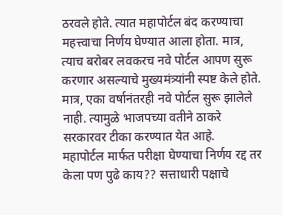ठरवले होते. त्यात महापोर्टल बंद करण्याचा महत्त्वाचा निर्णय घेण्यात आला होता. मात्र, त्याच बरोबर लवकरच नवे पोर्टल आपण सुरू करणार असल्याचे मुख्यमंत्र्यांनी स्पष्ट केले होते. मात्र, एका वर्षानंतरही नवे पोर्टल सुरू झालेले नाही. त्यामुळे भाजपच्या वतीने ठाकरे सरकारवर टीका करण्यात येत आहे.
महापोर्टल मार्फत परीक्षा घेण्याचा निर्णय रद्द तर केला पण पुढे काय?? सत्ताधारी पक्षाचे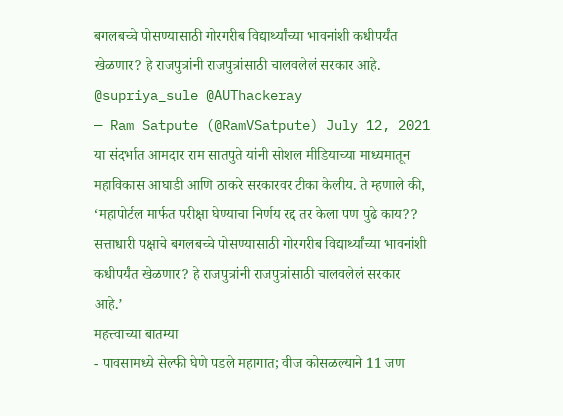बगलबच्चे पोसण्यासाठी गोरगरीब विद्यार्थ्यांच्या भावनांशी कधीपर्यंत खेळणार? हे राजपुत्रांनी राजपुत्रांसाठी चालवलेलं सरकार आहे. @supriya_sule @AUThackeray
— Ram Satpute (@RamVSatpute) July 12, 2021
या संदर्भात आमदार राम सातपुते यांनी सोशल मीडियाच्या माध्यमातून महाविकास आघाडी आणि ठाकरे सरकारवर टीका केलीय. ते म्हणाले की, ‘महापोर्टल मार्फत परीक्षा घेण्याचा निर्णय रद्द तर केला पण पुढे काय?? सत्ताधारी पक्षाचे बगलबच्चे पोसण्यासाठी गोरगरीब विद्यार्थ्यांच्या भावनांशी कधीपर्यंत खेळणार? हे राजपुत्रांनी राजपुत्रांसाठी चालवलेलं सरकार आहे.’
महत्त्वाच्या बातम्या
- पावसामध्ये सेल्फी घेणे पडले महागात; वीज कोसळल्याने 11 जण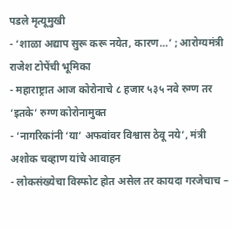पडले मृत्यूमुखी
- ‘शाळा अद्याप सुरू करू नयेत, कारण…’ ; आरोग्यमंत्री राजेश टोपेंची भूमिका
- महाराष्ट्रात आज कोरोनाचे ८ हजार ५३५ नवे रुग्ण तर ‘इतके’ रुग्ण कोरोनामुक्त
- ‘नागरिकांनी ‘या’ अफवांवर विश्वास ठेवू नये’, मंत्री अशोक चव्हाण यांचे आवाहन
- लोकसंख्येचा विस्फोट होत असेल तर कायदा गरजेचाच –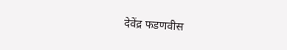देवेंद्र फडणवीस